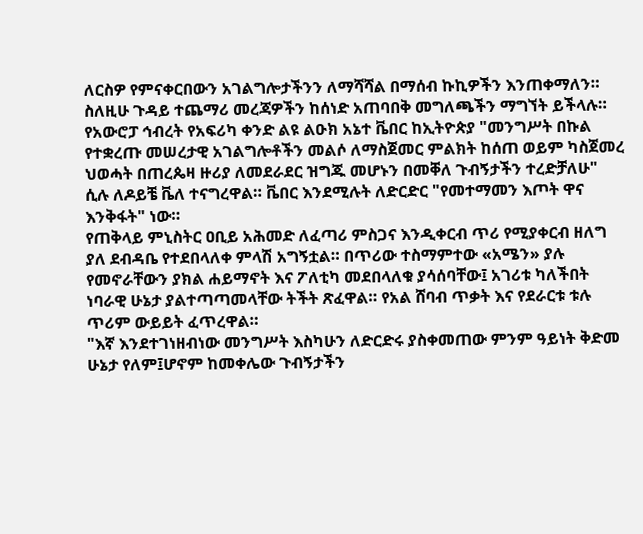ለርስዎ የምናቀርበውን አገልግሎታችንን ለማሻሻል በማሰብ ኩኪዎችን እንጠቀማለን። ስለዚሁ ጉዳይ ተጨማሪ መረጃዎችን ከሰነድ አጠባበቅ መግለጫችን ማግኘት ይችላሉ።
የአውሮፓ ኅብረት የአፍሪካ ቀንድ ልዩ ልዑክ አኔተ ቬበር ከኢትዮጵያ "መንግሥት በኩል የተቋረጡ መሠረታዊ አገልግሎቶችን መልሶ ለማስጀመር ምልክት ከሰጠ ወይም ካስጀመረ ህወሓት በጠረጴዛ ዙሪያ ለመደራደር ዝግጁ መሆኑን በመቐለ ጉብኝታችን ተረድቻለሁ" ሲሉ ለዶይቼ ቬለ ተናግረዋል። ቬበር እንደሚሉት ለድርድር "የመተማመን እጦት ዋና እንቅፋት" ነው።
የጠቅላይ ምኒስትር ዐቢይ አሕመድ ለፈጣሪ ምስጋና እንዲቀርብ ጥሪ የሚያቀርብ ዘለግ ያለ ደብዳቤ የተደበላለቀ ምላሽ አግኝቷል። በጥሪው ተስማምተው «አሜን» ያሉ የመኖራቸውን ያክል ሐይማኖት እና ፖለቲካ መደበላለቁ ያሳሰባቸው፤ አገሪቱ ካለችበት ነባራዊ ሁኔታ ያልተጣጣመላቸው ትችት ጽፈዋል። የአል ሸባብ ጥቃት እና የደራርቱ ቱሉ ጥሪም ውይይት ፈጥረዋል።
"እኛ እንደተገነዘብነው መንግሥት እስካሁን ለድርድሩ ያስቀመጠው ምንም ዓይነት ቅድመ ሁኔታ የለም፤ሆኖም ከመቀሌው ጉብኝታችን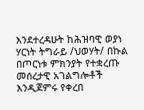እንደተረዳሁት ከሕዝባዊ ወያነ ሃርነት ትግራይ /ህወሃት/ በኩል በጦርነቱ ምክንያት የተቋረጡ መሰረታዊ አገልግሎቶች እንዲጀምሩ የቀረበ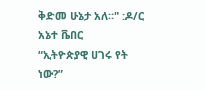ቅድመ ሁኔታ አለ።" :ዶ/ር አኔተ ቬበር
“ኢትዮጵያዊ ሀገሩ የት ነው?”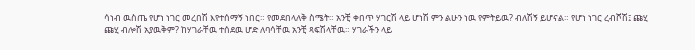ሳነብ ዉስጤ የሆነ ነገር መረበሽ እየተሰማኝ ነበር። የመደበላለቅ ስሜት። አንቺ ቀበጥ ሃገርሽ ላይ ሆነሽ ምን ልሁን ነዉ የምትይዉ? ብለሽኝ ይሆናል። የሆነ ነገር ረብሾሽ፤ ጩሂ ጩሂ ብሎሽ አያዉቅም? ከሃገራቸዉ ተሰደዉ ሆድ ለባሳቸዉ አንቺ ጻፍሽላቸዉ። ሃገራችን ላይ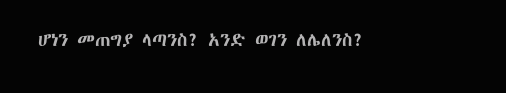ሆነን መጠግያ ላጣንስ? አንድ ወገን ለሌለንስ?